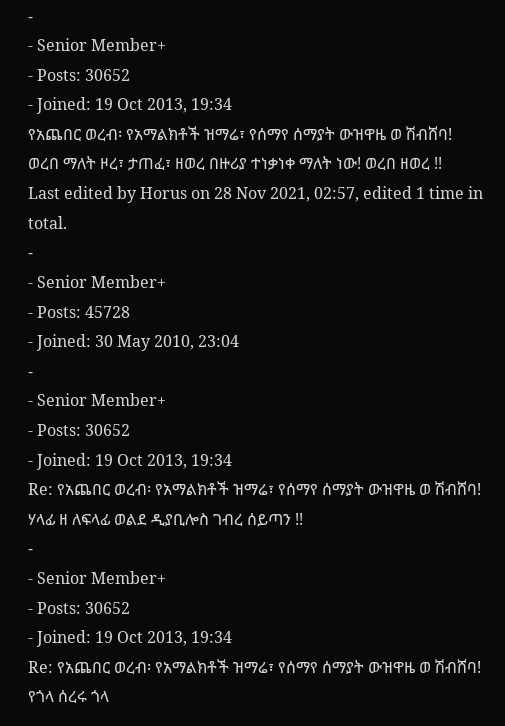-
- Senior Member+
- Posts: 30652
- Joined: 19 Oct 2013, 19:34
የአጨበር ወረብ፡ የአማልክቶች ዝማሬ፣ የሰማየ ሰማያት ውዝዋዜ ወ ሽብሸባ!
ወረበ ማለት ዞረ፣ ታጠፈ፣ ዘወረ በዙሪያ ተነቃነቀ ማለት ነው! ወረበ ዘወረ !!
Last edited by Horus on 28 Nov 2021, 02:57, edited 1 time in total.
-
- Senior Member+
- Posts: 45728
- Joined: 30 May 2010, 23:04
-
- Senior Member+
- Posts: 30652
- Joined: 19 Oct 2013, 19:34
Re: የአጨበር ወረብ፡ የአማልክቶች ዝማሬ፣ የሰማየ ሰማያት ውዝዋዜ ወ ሽብሸባ!
ሃላፊ ዘ ለፍላፊ ወልደ ዲያቢሎስ ገብረ ሰይጣን !!
-
- Senior Member+
- Posts: 30652
- Joined: 19 Oct 2013, 19:34
Re: የአጨበር ወረብ፡ የአማልክቶች ዝማሬ፣ የሰማየ ሰማያት ውዝዋዜ ወ ሽብሸባ!
የጎላ ሰረሩ ጎላ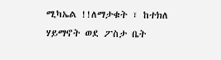ሚካኤል !!ለማታቁት ፣ ከተክለ ሃይማኖት ወደ ፖስታ ቤት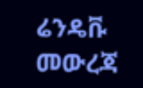ሬንዴቩ መውረጃ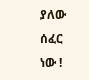ያለው ሰፈር ነው !